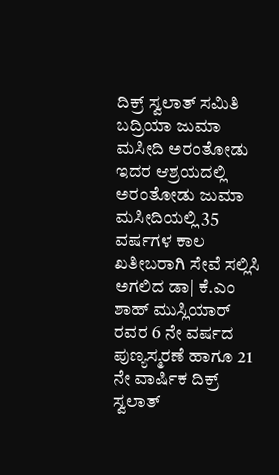ದಿಕ್ರ್ ಸ್ವಲಾತ್ ಸಮಿತಿ ಬದ್ರಿಯಾ ಜುಮಾ ಮಸೀದಿ ಅರಂತೋಡು ಇದರ ಆಶ್ರಯದಲ್ಲಿ ಅರಂತೋಡು ಜುಮಾ ಮಸೀದಿಯಲ್ಲಿ 35 ವರ್ಷಗಳ ಕಾಲ ಖತೀಬರಾಗಿ ಸೇವೆ ಸಲ್ಲಿಸಿ ಅಗಲಿದ ಡಾ| ಕೆ.ಎಂ ಶಾಹ್ ಮುಸ್ಲಿಯಾರ್ ರವರ 6 ನೇ ವರ್ಷದ ಪುಣ್ಯಸ್ಮರಣೆ ಹಾಗೂ 21 ನೇ ವಾರ್ಷಿಕ ದಿಕ್ರ್ ಸ್ವಲಾತ್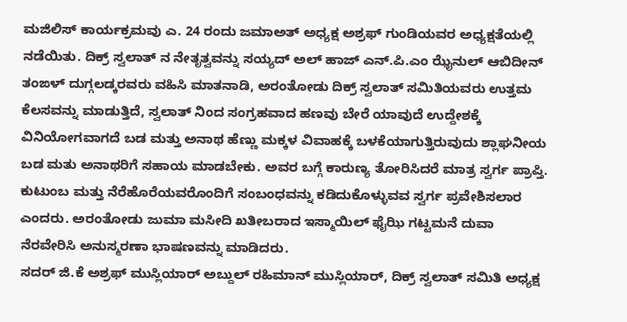ಮಜಿಲಿಸ್ ಕಾರ್ಯಕ್ರಮವು ಎ. 24 ರಂದು ಜಮಾಅತ್ ಅಧ್ಯಕ್ಷ ಅಶ್ರಫ್ ಗುಂಡಿಯವರ ಅಧ್ಯಕ್ಷತೆಯಲ್ಲಿ ನಡೆಯಿತು. ದಿಕ್ರ್ ಸ್ವಲಾತ್ ನ ನೇತೃತ್ವವನ್ನು ಸಯ್ಯದ್ ಅಲ್ ಹಾಜ್ ಎನ್.ಪಿ.ಎಂ ಝೈನುಲ್ ಆಬಿದೀನ್ ತಂಙಳ್ ದುಗ್ಗಲಡ್ಕರವರು ವಹಿಸಿ ಮಾತನಾಡಿ, ಅರಂತೋಡು ದಿಕ್ರ್ ಸ್ವಲಾತ್ ಸಮಿತಿಯವರು ಉತ್ತಮ ಕೆಲಸವನ್ನು ಮಾಡುತ್ತಿದೆ, ಸ್ವಲಾತ್ ನಿಂದ ಸಂಗ್ರಹವಾದ ಹಣವು ಬೇರೆ ಯಾವುದೆ ಉದ್ದೇಶಕ್ಕೆ ವಿನಿಯೋಗವಾಗದೆ ಬಡ ಮತ್ತು ಅನಾಥ ಹೆಣ್ಣು ಮಕ್ಕಳ ವಿವಾಹಕ್ಕೆ ಬಳಕೆಯಾಗುತ್ತಿರುವುದು ಶ್ಲಾಘನೀಯ ಬಡ ಮತು ಅನಾಥರಿಗೆ ಸಹಾಯ ಮಾಡಬೇಕು. ಅವರ ಬಗ್ಗೆ ಕಾರುಣ್ಯ ತೋರಿಸಿದರೆ ಮಾತ್ರ ಸ್ವರ್ಗ ಪ್ರಾಪ್ತಿ. ಕುಟುಂಬ ಮತ್ತು ನೆರೆಹೊರೆಯವರೊಂದಿಗೆ ಸಂಬಂಧವನ್ನು ಕಡಿದುಕೊಳ್ಳುವವ ಸ್ವರ್ಗ ಪ್ರವೇಶಿಸಲಾರ ಎಂದರು. ಅರಂತೋಡು ಜುಮಾ ಮಸೀದಿ ಖತೀಬರಾದ ಇಸ್ಮಾಯಿಲ್ ಫೈಝಿ ಗಟ್ಟಮನೆ ದುವಾ ನೆರವೇರಿಸಿ ಅನುಸ್ಮರಣಾ ಭಾಷಣವನ್ನು ಮಾಡಿದರು.
ಸದರ್ ಜಿ.ಕೆ ಅಶ್ರಫ್ ಮುಸ್ಲಿಯಾರ್ ಅಬ್ದುಲ್ ರಹಿಮಾನ್ ಮುಸ್ಲಿಯಾರ್, ದಿಕ್ರ್ ಸ್ವಲಾತ್ ಸಮಿತಿ ಅಧ್ಯಕ್ಷ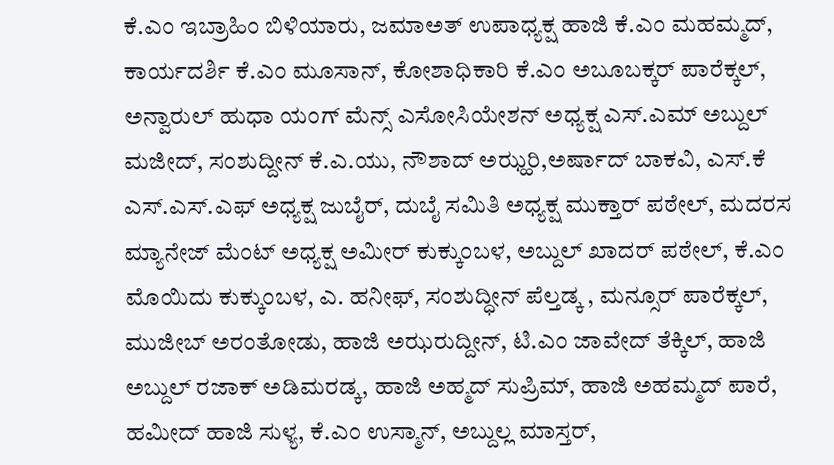ಕೆ.ಎಂ ಇಬ್ರಾಹಿಂ ಬಿಳಿಯಾರು, ಜಮಾಅತ್ ಉಪಾಧ್ಯಕ್ಷ ಹಾಜಿ ಕೆ.ಎಂ ಮಹಮ್ಮದ್, ಕಾರ್ಯದರ್ಶಿ ಕೆ.ಎಂ ಮೂಸಾನ್, ಕೋಶಾಧಿಕಾರಿ ಕೆ.ಎಂ ಅಬೂಬಕ್ಕರ್ ಪಾರೆಕ್ಕಲ್, ಅನ್ವಾರುಲ್ ಹುಧಾ ಯಂಗ್ ಮೆನ್ಸ್ ಎಸೋಸಿಯೇಶನ್ ಅಧ್ಯಕ್ಷ ಎಸ್.ಎಮ್ ಅಬ್ದುಲ್ ಮಜೀದ್, ಸಂಶುದ್ದೀನ್ ಕೆ.ಎ.ಯು, ನೌಶಾದ್ ಅಝ್ಹರಿ,ಅರ್ಷಾದ್ ಬಾಕವಿ, ಎಸ್.ಕೆ ಎಸ್.ಎಸ್.ಎಫ್ ಅಧ್ಯಕ್ಷ ಜುಬೈರ್, ದುಬೈ ಸಮಿತಿ ಅಧ್ಯಕ್ಷ ಮುಕ್ತಾರ್ ಪಠೇಲ್, ಮದರಸ ಮ್ಯಾನೇಜ್ ಮೆಂಟ್ ಅಧ್ಯಕ್ಷ ಅಮೀರ್ ಕುಕ್ಕುಂಬಳ, ಅಬ್ದುಲ್ ಖಾದರ್ ಪಠೇಲ್, ಕೆ.ಎಂ ಮೊಯಿದು ಕುಕ್ಕುಂಬಳ, ಎ. ಹನೀಫ್, ಸಂಶುದ್ಧೀನ್ ಪೆಲ್ತಡ್ಕ , ಮನ್ಸೂರ್ ಪಾರೆಕ್ಕಲ್, ಮುಜೀಬ್ ಅರಂತೋಡು, ಹಾಜಿ ಅಝರುದ್ದೀನ್, ಟಿ.ಎಂ ಜಾವೇದ್ ತೆಕ್ಕಿಲ್, ಹಾಜಿ ಅಬ್ದುಲ್ ರಜಾಕ್ ಅಡಿಮರಡ್ಕ, ಹಾಜಿ ಅಹ್ಮದ್ ಸುಪ್ರಿಮ್, ಹಾಜಿ ಅಹಮ್ಮದ್ ಪಾರೆ, ಹಮೀದ್ ಹಾಜಿ ಸುಳ್ಯ, ಕೆ.ಎಂ ಉಸ್ಮಾನ್, ಅಬ್ದುಲ್ಲ ಮಾಸ್ತರ್,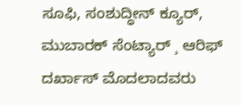ಸೂಫಿ, ಸಂಶುದ್ಧೀನ್ ಕ್ಯೂರ್, ಮುಬಾರಕ್ ಸೆಂಟ್ಯಾರ್ ¸ ಆರಿಫ್ ದರ್ಖಾಸ್ ಮೊದಲಾದವರು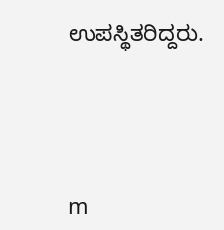ಉಪಸ್ಥಿತರಿದ್ದರು.




m